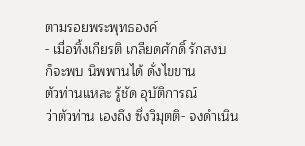ตามรอยพระพุทธองค์
- เมื่อทิ้งเกียรติ เกลียดศักดิ์ รักสงบ
ก็จะพบ นิพพานได้ ดั่งไขขาน
ตัวท่านแหละ รู้ชัด อุบัติการณ์
ว่าตัวท่าน เองถึง ซึ่งวิมุตติ- จงดำเนิน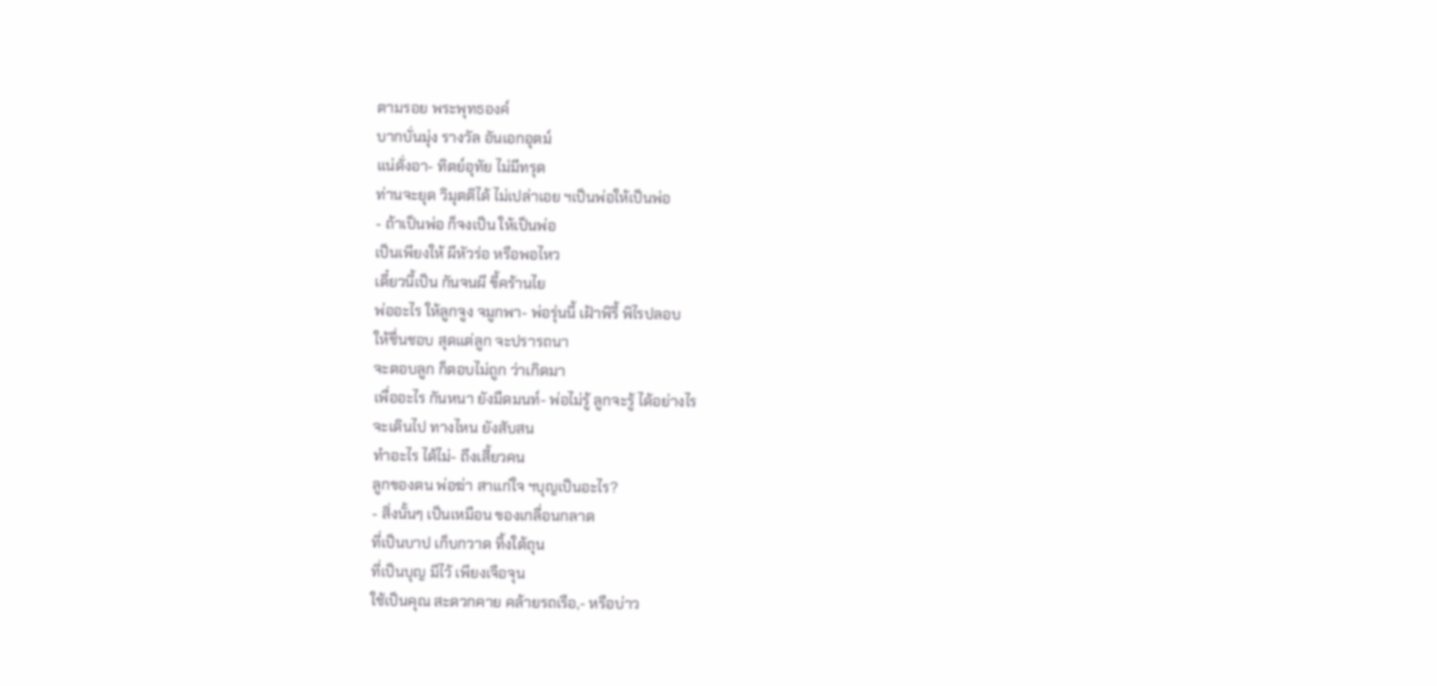ตามรอย พระพุทธองค์
บากบั่นมุ่ง รางวัล อันเอกอุตม์
แน่ดั่งอา- ทิตย์อุทัย ไม่มีทรุด
ท่านจะยุด วิมุตติได้ ไม่เปล่าเอย ฯเป็นพ่อให้เป็นพ่อ
- ถ้าเป็นพ่อ ก็จงเป็น ให้เป็นพ่อ
เป็นเพียงให้ ผีหัวร่อ หรือพอไหว
เดี๋ยวนี้เป็น กันจนผี ขี้คร้านไย
พ่ออะไร ให้ลูกจูง จมูกพา- พ่อรุ่นนี้ เฝ้าพิรี้ พิไรปลอบ
ให้ชื่นชอบ สุดแต่ลูก จะปรารถนา
จะตอบลูก ก็ตอบไม่ถูก ว่าเกิดมา
เพื่ออะไร กันหนา ยังมืดมนท์- พ่อไม่รู้ ลูกจะรู้ ได้อย่างไร
จะเดินไป ทางไหน ยังสับสน
ทำอะไร ได้ไม่- ถึงเสี้ยวคน
ลูกของตน พ่อฆ่า สาแก่ใจ ฯบุญเป็นอะไร?
- สิ่งนั้นๆ เป็นเหมือน ของเกลื่อนกลาด
ที่เป็นบาป เก็บกวาด ทิ้งใต้ถุน
ที่เป็นบุญ มีไว้ เพียงเจือจุน
ใช้เป็นคุณ สะดวกคาย คล้ายรถเรือ,- หรือบ่าว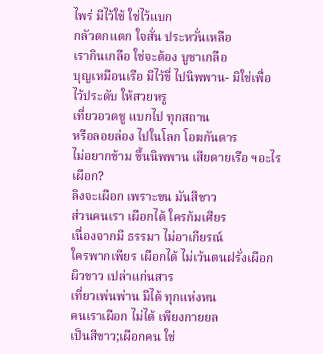ไพร่ มีไว้ใช้ ใช่ไว้แบก
กลัวตกแตก ใจสั่น ประหวั่นเหลือ
เรากินเกลือ ใช่จะต้อง บูชาเกลือ
บุญเหมือนเรือ มีไว้ขี่ ไปนิพพาน- มิใช่เพื่อ ไว้ประดับ ให้สวยหรู
เที่ยวอวดชู แบกไป ทุกสถาน
หรือลอยล่อง ไปในโลก โอฆกันดาร
ไม่อยากข้าม ขึ้นนิพพาน เสียดายเรือ ฯอะไรเผือก?
ลิงจะเผือก เพราะขน มันสีขาว
ส่วนคนเรา เผือกได้ ใครก้มเศียร
เนื่องจากมี ธรรมา ไม่อาเกียรณ์
ใครพากเพียร เผือกได้ ไม่เว้นตนฝรั่งเผือก ผิวขาว เปล่าแก่นสาร
เที่ยวเพ่นพ่าน มีได้ ทุกแห่งหน
คนเราเผือก ไม่ได้ เพียงกายยล
เป็นสีขาว;เผือกคน ใช่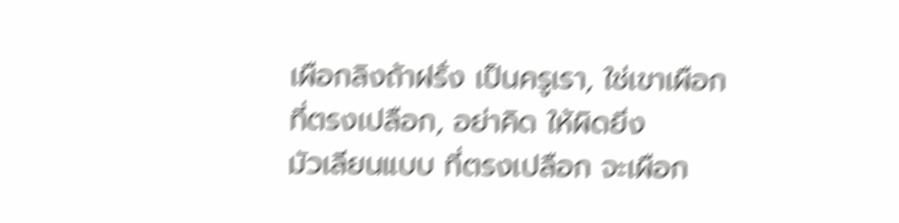เผือกลิงถ้าฝรั่ง เป็นครูเรา, ใช่เขาเผือก
ที่ตรงเปลือก, อย่าคิด ให้ผิดยิ่ง
มัวเลียนแบบ ที่ตรงเปลือก จะเผือก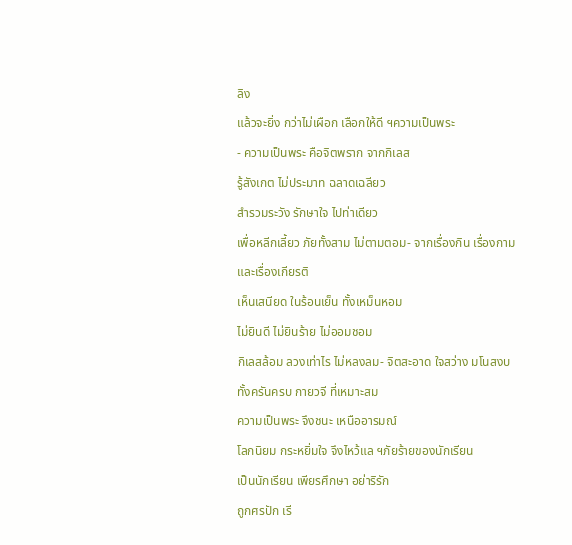ลิง
แล้วจะยิ่ง กว่าไม่เผือก เลือกให้ดี ฯความเป็นพระ
- ความเป็นพระ คือจิตพราก จากกิเลส
รู้สังเกต ไม่ประมาท ฉลาดเฉลียว
สำรวมระวัง รักษาใจ ไปท่าเดียว
เพื่อหลีกเลี้ยว ภัยทั้งสาม ไม่ตามตอม- จากเรื่องกิน เรื่องกาม และเรื่องเกียรติ
เห็นเสนียด ในร้อนเย็น ทั้งเหม็นหอม
ไม่ยินดี ไม่ยินร้าย ไม่ออมชอม
กิเลสล้อม ลวงเท่าไร ไม่หลงลม- จิตสะอาด ใจสว่าง มโนสงบ
ทั้งครันครบ กายวจี ที่เหมาะสม
ความเป็นพระ จึงชนะ เหนืออารมณ์
โลกนิยม กระหยิ่มใจ จึงไหว้แล ฯภัยร้ายของนักเรียน
เป็นนักเรียน เพียรศึกษา อย่าริรัก
ถูกศรปัก เรี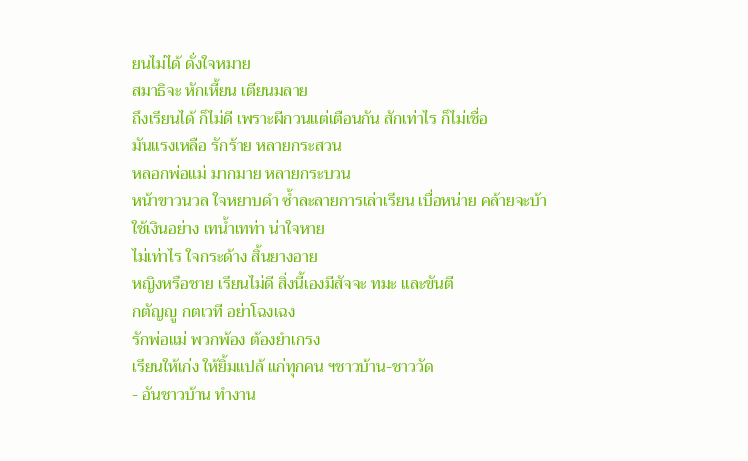ยนไม่ได้ ดั่งใจหมาย
สมาธิจะ หักเหี้ยน เตียนมลาย
ถึงเรียนได้ ก็ไม่ดี เพราะผีกวนแต่เตือนกัน สักเท่าไร ก็ไม่เชื่อ
มันแรงเหลือ รักร้าย หลายกระสวน
หลอกพ่อแม่ มากมาย หลายกระบวน
หน้าขาวนวล ใจหยาบดำ ซ้ำละลายการเล่าเรียน เบื่อหน่าย คล้ายจะบ้า
ใช้เงินอย่าง เทน้ำเทท่า น่าใจหาย
ไม่เท่าไร ใจกระด้าง สิ้นยางอาย
หญิงหรือชาย เรียนไม่ดี สิ่งนี้เองมีสัจจะ ทมะ และขันตี
กตัญญู กตเวที อย่าโฉงเฉง
รักพ่อแม่ พวกพ้อง ต้องยำเกรง
เรียนให้เก่ง ให้ยิ้มแปล้ แก่ทุกคน ฯชาวบ้าน-ชาววัด
- อันชาวบ้าน ทำงาน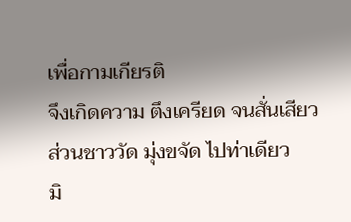เพื่อกามเกียรติ
จึงเกิดความ ตึงเครียด จนสั่นเสียว
ส่วนชาววัด มุ่งขจัด ไปท่าเดียว
มิ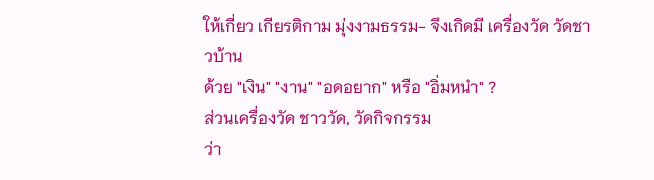ให้เกี่ยว เกียรติกาม มุ่งงามธรรม- จึงเกิดมี เครื่องวัด วัดชาวบ้าน
ด้วย "เงิน" "งาน" "อดอยาก" หรือ "อิ่มหนำ" ?
ส่วนเครื่องวัด ชาววัด, วัดกิจกรรม
ว่า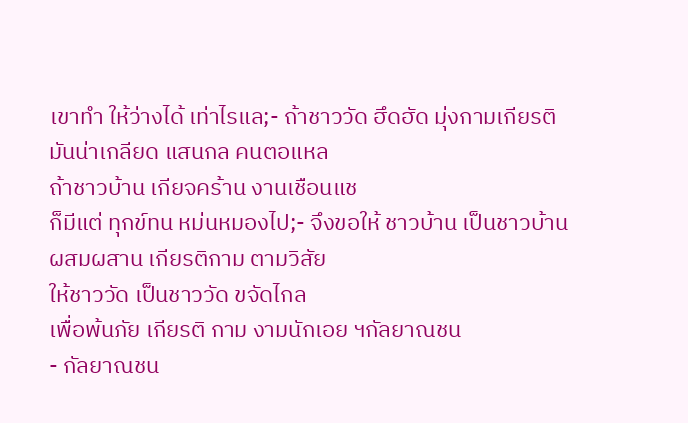เขาทำ ให้ว่างได้ เท่าไรแล;- ถ้าชาววัด ฮึดฮัด มุ่งกามเกียรติ
มันน่าเกลียด แสนกล คนตอแหล
ถ้าชาวบ้าน เกียจคร้าน งานเชือนแช
ก็มีแต่ ทุกข์ทน หม่นหมองไป;- จึงขอให้ ชาวบ้าน เป็นชาวบ้าน
ผสมผสาน เกียรติกาม ตามวิสัย
ให้ชาววัด เป็นชาววัด ขจัดไกล
เพื่อพ้นภัย เกียรติ กาม งามนักเอย ฯกัลยาณชน
- กัลยาณชน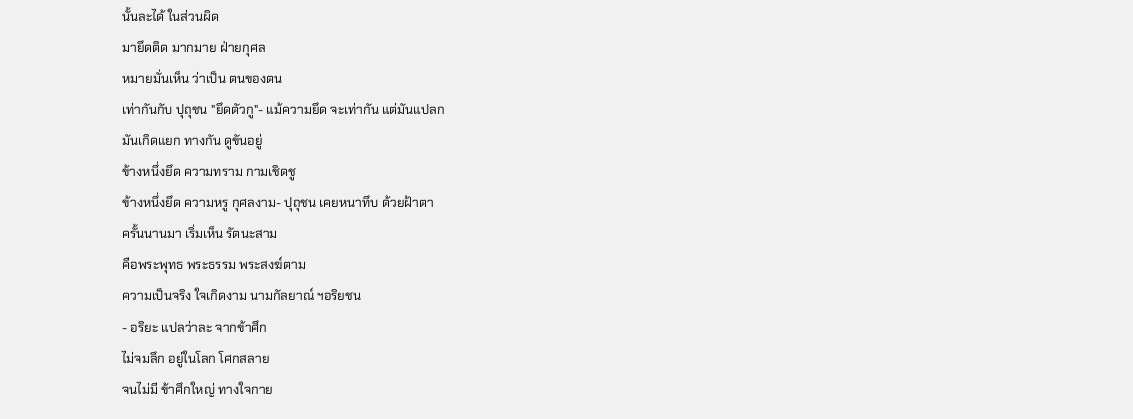นั้นละได้ ในส่วนผิด
มายึดติด มากมาย ฝ่ายกุศล
หมายมั่นเห็น ว่าเป็น ตนของตน
เท่ากันกับ ปุถุชน "ยึดตัวกู"- แม้ความยึด จะเท่ากัน แต่มันแปลก
มันเกิดแยก ทางกัน ดูขันอยู่
ข้างหนึ่งยึด ความทราม กามเชิดชู
ข้างหนึ่งยึด ความหรู กุศลงาม- ปุถุชน เคยหนาทึบ ด้วยฝ้าตา
ครั้นนานมา เริ่มเห็น รัตนะสาม
คือพระพุทธ พระธรรม พระสงฆ์ตาม
ความเป็นจริง ใจเกิดงาม นามกัลยาณ์ ฯอริยชน
- อริยะ แปลว่าละ จากข้าศึก
ไม่จมลึก อยู่ในโลก โศกสลาย
จนไม่มี ข้าศึกใหญ่ ทางใจกาย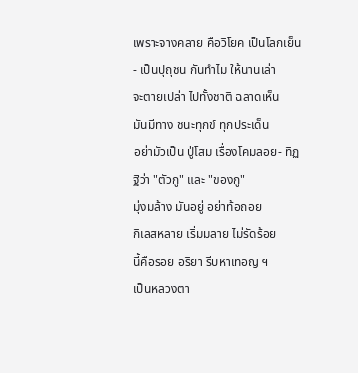เพราะจางคลาย คือวิโยค เป็นโลกเย็น- เป็นปุถุชน กันทำไม ให้นานเล่า
จะตายเปล่า ไปทั้งชาติ ฉลาดเห็น
มันมีทาง ชนะทุกข์ ทุกประเด็น
อย่ามัวเป็น ปู่โสม เรื่องโคมลอย- ทิฏฐิว่า "ตัวกู" และ "ของกู"
มุ่งมล้าง มันอยู่ อย่าท้อถอย
กิเลสหลาย เริ่มมลาย ไม่รัดร้อย
นี้คือรอย อริยา รีบหาเทอญ ฯ
เป็นหลวงตา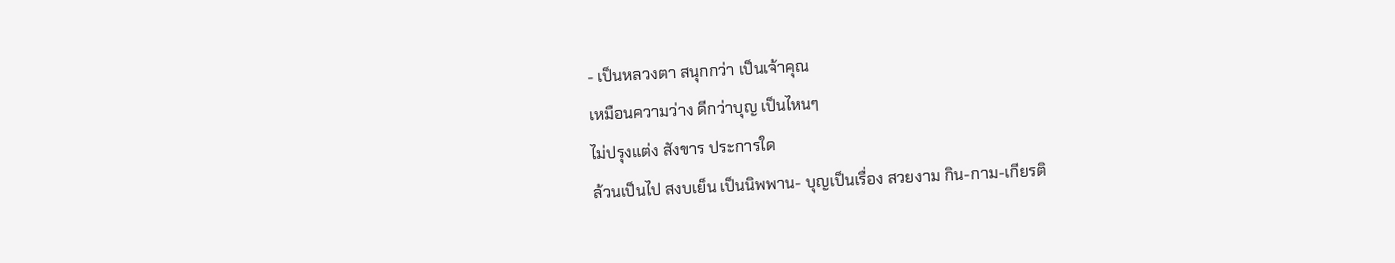- เป็นหลวงตา สนุกกว่า เป็นเจ้าคุณ
เหมือนความว่าง ดีกว่าบุญ เป็นไหนๆ
ไม่ปรุงแต่ง สังขาร ประการใด
ล้วนเป็นไป สงบเย็น เป็นนิพพาน- บุญเป็นเรื่อง สวยงาม กิน-กาม-เกียรติ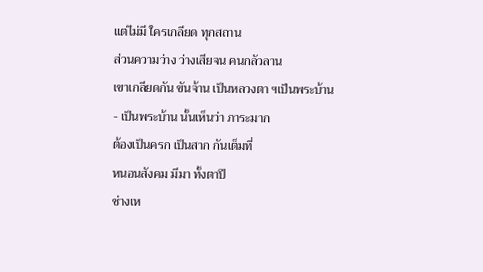แต่ไม่มี ใครเกลียด ทุกสถาน
ส่วนความว่าง ว่างเสียจน คนกลัวลาน
เขาเกลียดกัน ขันจ้าน เป็นหลวงตา ฯเป็นพระบ้าน
- เป็นพระบ้าน นั้นเห็นว่า ภาระมาก
ต้องเป็นครก เป็นสาก กันเต็มที่
หนอนสังคม มีมา ทั้งตาปี
ช่างเห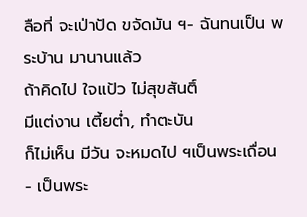ลือที่ จะเป่าปัด ขจัดมัน ฯ- ฉันทนเป็น พระบ้าน มานานแล้ว
ถ้าคิดไป ใจแป้ว ไม่สุขสันติ์
มีแต่งาน เตี้ยต่ำ, ทำตะบัน
ก็ไม่เห็น มีวัน จะหมดไป ฯเป็นพระเถื่อน
- เป็นพระ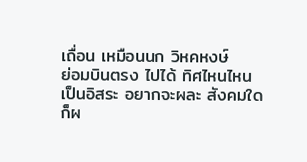เถื่อน เหมือนนก วิหคหงษ์
ย่อมบินตรง ไปได้ ทิศไหนไหน
เป็นอิสระ อยากจะผละ สังคมใด
ก็ผ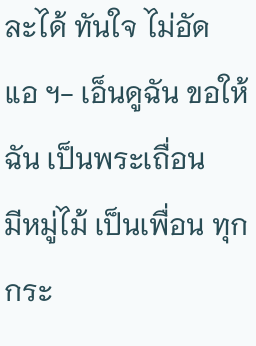ละได้ ทันใจ ไม่อัดแอ ฯ- เอ็นดูฉัน ขอให้ฉัน เป็นพระเถื่อน
มีหมู่ไม้ เป็นเพื่อน ทุกกระ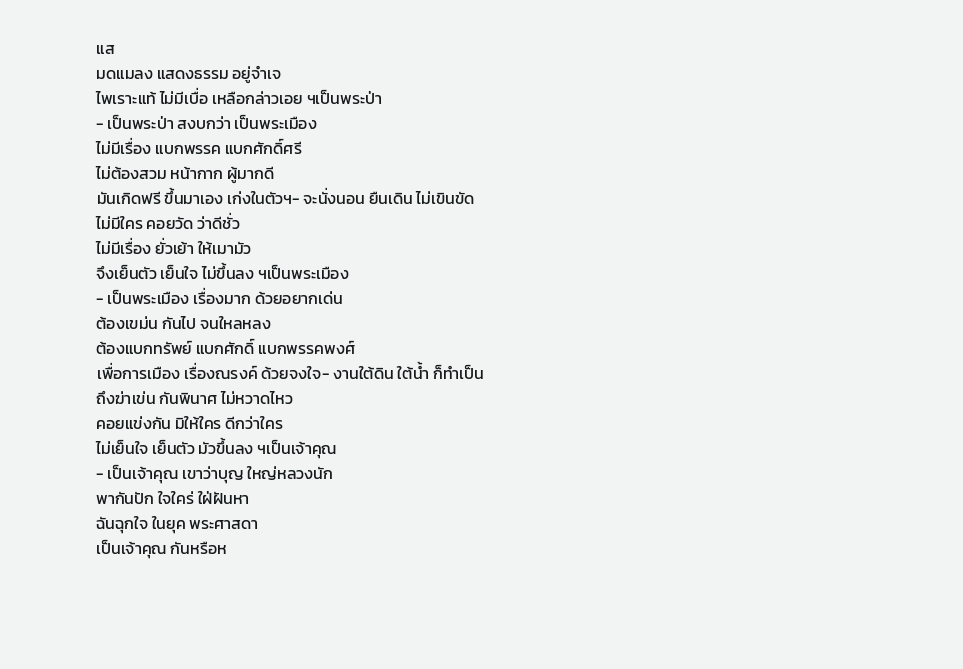แส
มดแมลง แสดงธรรม อยู่จำเจ
ไพเราะแท้ ไม่มีเบื่อ เหลือกล่าวเอย ฯเป็นพระป่า
- เป็นพระป่า สงบกว่า เป็นพระเมือง
ไม่มีเรื่อง แบกพรรค แบกศักดิ์ศรี
ไม่ต้องสวม หน้ากาก ผู้มากดี
มันเกิดฟรี ขึ้นมาเอง เก่งในตัวฯ- จะนั่งนอน ยืนเดิน ไม่เขินขัด
ไม่มีใคร คอยวัด ว่าดีชั่ว
ไม่มีเรื่อง ยั่วเย้า ให้เมามัว
จึงเย็นตัว เย็นใจ ไม่ขึ้นลง ฯเป็นพระเมือง
- เป็นพระเมือง เรื่องมาก ด้วยอยากเด่น
ต้องเขม่น กันไป จนใหลหลง
ต้องแบกทรัพย์ แบกศักดิ์ แบกพรรคพงศ์
เพื่อการเมือง เรื่องณรงค์ ด้วยจงใจ- งานใต้ดิน ใต้น้ำ ก็ทำเป็น
ถึงฆ่าเข่น กันพินาศ ไม่หวาดไหว
คอยแข่งกัน มิให้ใคร ดีกว่าใคร
ไม่เย็นใจ เย็นตัว มัวขึ้นลง ฯเป็นเจ้าคุณ
- เป็นเจ้าคุณ เขาว่าบุญ ใหญ่หลวงนัก
พากันปัก ใจใคร่ ใฝ่ฝันหา
ฉันฉุกใจ ในยุค พระศาสดา
เป็นเจ้าคุณ กันหรือห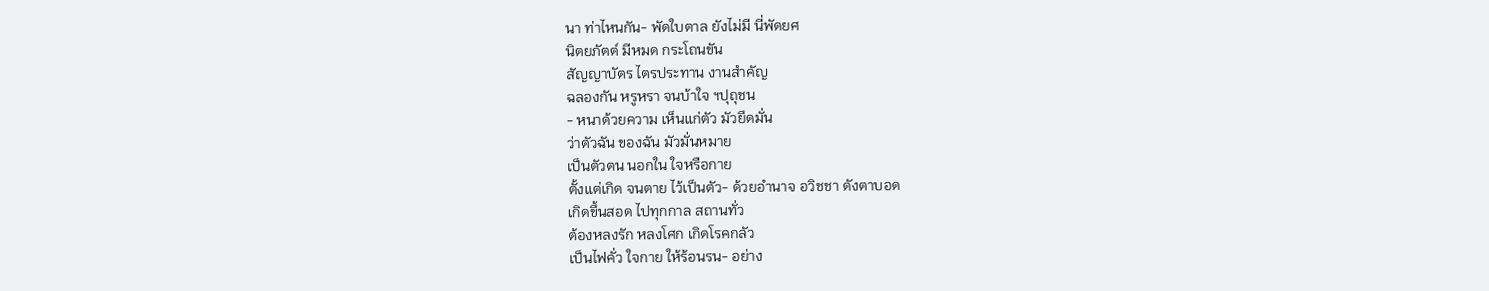นา ท่าไหนกัน- พัดใบตาล ยังไม่มี นี่พัดยศ
นิตยภัตต์ มีหมด กระโถนขัน
สัญญาบัตร ไตรประทาน งานสำคัญ
ฉลองกัน หรูหรา จนบ้าใจ ฯปุถุชน
- หนาด้วยความ เห็นแก่ตัว มัวยึดมั่น
ว่าตัวฉัน ของฉัน มัวมั่นหมาย
เป็นตัวตน นอกใน ใจหรือกาย
ตั้งแต่เกิด จนตาย ไว้เป็นตัว- ด้วยอำนาจ อวิชชา ดังตาบอด
เกิดขึ้นสอด ไปทุกกาล สถานทั่ว
ต้องหลงรัก หลงโศก เกิดโรคกลัว
เป็นไฟคั่ว ใจกาย ให้ร้อนรน- อย่าง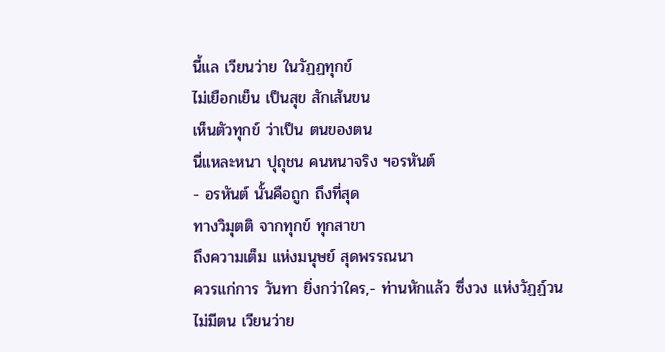นี้แล เวียนว่าย ในวัฏฏทุกข์
ไม่เยือกเย็น เป็นสุข สักเส้นขน
เห็นตัวทุกข์ ว่าเป็น ตนของตน
นี่แหละหนา ปุถุชน คนหนาจริง ฯอรหันต์
- อรหันต์ นั้นคือถูก ถึงที่สุด
ทางวิมุตติ จากทุกข์ ทุกสาขา
ถึงความเต็ม แห่งมนุษย์ สุดพรรณนา
ควรแก่การ วันทา ยิ่งกว่าใคร,- ท่านหักแล้ว ซึ่งวง แห่งวัฏฏ์วน
ไม่มีตน เวียนว่าย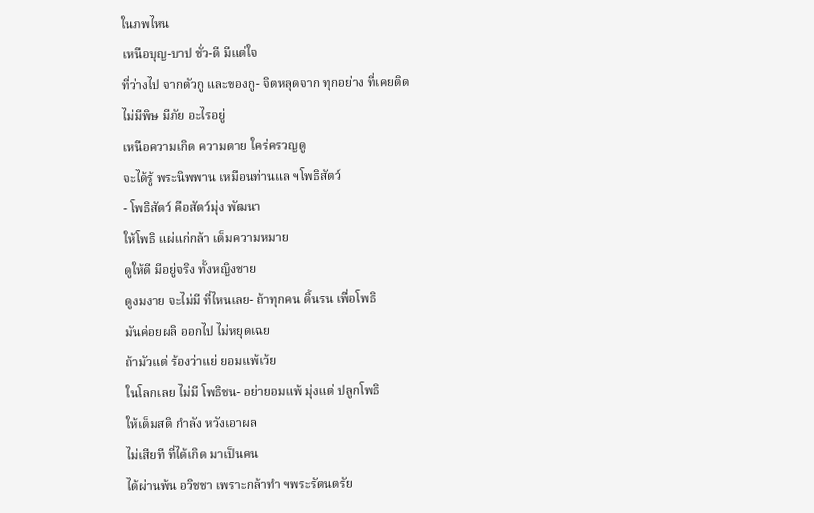ในภพไหน
เหนือบุญ-บาป ชั่ว-ดี มีแต่ใจ
ที่ว่างไป จากตัวกู และของกู- จิตหลุดจาก ทุกอย่าง ที่เคยติด
ไม่มีพิษ มีภัย อะไรอยู่
เหนือความเกิด ความตาย ใคร่ครวญดู
จะได้รู้ พระนิพพาน เหมือนท่านแล ฯโพธิสัตว์
- โพธิสัตว์ คือสัตว์มุ่ง พัฒนา
ให้โพธิ แผ่แก่กล้า เต็มความหมาย
ดูให้ดี มีอยู่จริง ทั้งหญิงชาย
ดูงมงาย จะไม่มี ที่ไหนเลย- ถ้าทุกคน ดิ้นรน เพื่อโพธิ
มันค่อยผลิ ออกไป ไม่หยุดเฉย
ถ้ามัวแต่ ร้องว่าแย่ ยอมแพ้เว้ย
ในโลกเลย ไม่มี โพธิชน- อย่ายอมแพ้ มุ่งแต่ ปลูกโพธิ
ให้เต็มสติ กำลัง หวังเอาผล
ไม่เสียที ที่ได้เกิด มาเป็นคน
ได้ผ่านพ้น อวิชชา เพราะกล้าทำ ฯพระรัตนตรัย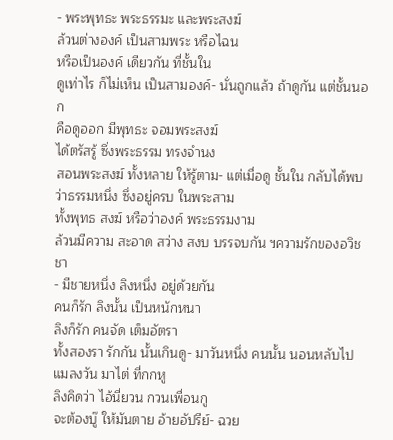- พระพุทธะ พระธรรมะ และพระสงฆ์
ล้วนต่างองค์ เป็นสามพระ หรือไฉน
หรือเป็นองค์ เดียวกัน ที่ชั้นใน
ดูเท่าไร ก็ไม่เห็น เป็นสามองค์- นั่นถูกแล้ว ถ้าดูกัน แต่ชั้นนอก
คือดูออก มีพุทธะ จอมพระสงฆ์
ได้ตรัสรู้ ซึ่งพระธรรม ทรงจำนง
สอนพระสงฆ์ ทั้งหลาย ให้รู้ตาม- แต่เมื่อดู ชั้นใน กลับได้พบ
ว่าธรรมหนึ่ง ซึ่งอยู่ครบ ในพระสาม
ทั้งพุทธ สงฆ์ หรือว่าองค์ พระธรรมงาม
ล้วนมีความ สะอาด สว่าง สงบ บรรจบกัน ฯความรักของอวิชชา
- มีชายหนึ่ง ลิงหนึ่ง อยู่ด้วยกัน
คนก็รัก ลิงนั้น เป็นหนักหนา
ลิงก็รัก คนจัด เต็มอัตรา
ทั้งสองรา รักกัน นั้นเกินดู- มาวันหนึ่ง คนนั้น นอนหลับไป
แมลงวัน มาไต่ ที่กกหู
ลิงคิดว่า ไอ้นี่ยวน กวนเพื่อนกู
จะต้องบู๊ ให้มันตาย อ้ายอัปรีย์- ฉวย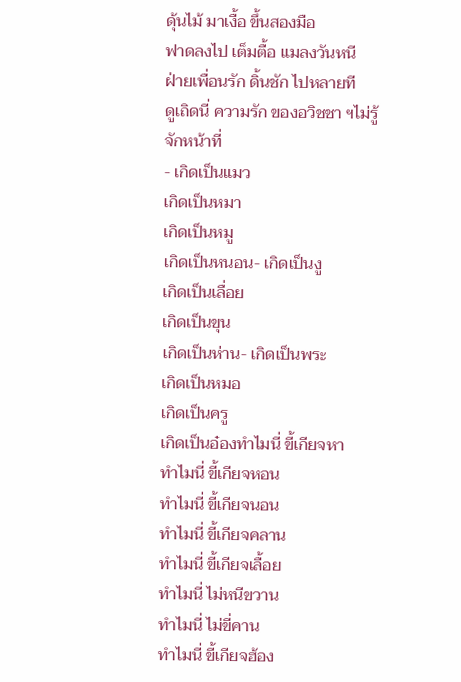ดุ้นไม้ มาเงื้อ ขึ้นสองมือ
ฟาดลงไป เต็มตื้อ แมลงวันหนี
ฝ่ายเพื่อนรัก ดิ้นชัก ไปหลายที
ดูเถิดนี่ ความรัก ของอวิชชา ฯไม่รู้จักหน้าที่
- เกิดเป็นแมว
เกิดเป็นหมา
เกิดเป็นหมู
เกิดเป็นหนอน- เกิดเป็นงู
เกิดเป็นเลื่อย
เกิดเป็นขุน
เกิดเป็นห่าน- เกิดเป็นพระ
เกิดเป็นหมอ
เกิดเป็นครู
เกิดเป็นอ๋องทำไมนี่ ขี้เกียจหา
ทำไมนี่ ขี้เกียจหอน
ทำไมนี่ ขี้เกียจนอน
ทำไมนี่ ขี้เกียจคลาน
ทำไมนี่ ขี้เกียจเลื้อย
ทำไมนี่ ไม่หนีขวาน
ทำไมนี่ ไม่ขี่คาน
ทำไมนี่ ขี้เกียจฮ้อง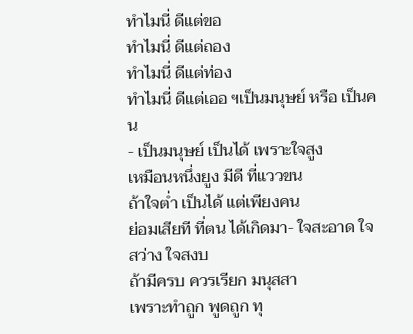ทำไมนี่ ดีแต่ขอ
ทำไมนี่ ดีแต่ถอง
ทำไมนี่ ดีแต่ท่อง
ทำไมนี่ ดีแต่เออ ฯเป็นมนุษย์ หรือ เป็นคน
- เป็นมนุษย์ เป็นได้ เพราะใจสูง
เหมือนหนึ่งยูง มีดี ที่แววขน
ถ้าใจต่ำ เป็นได้ แต่เพียงคน
ย่อมเสียที ที่ตน ได้เกิดมา- ใจสะอาด ใจสว่าง ใจสงบ
ถ้ามีครบ ควรเรียก มนุสสา
เพราะทำถูก พูดถูก ทุ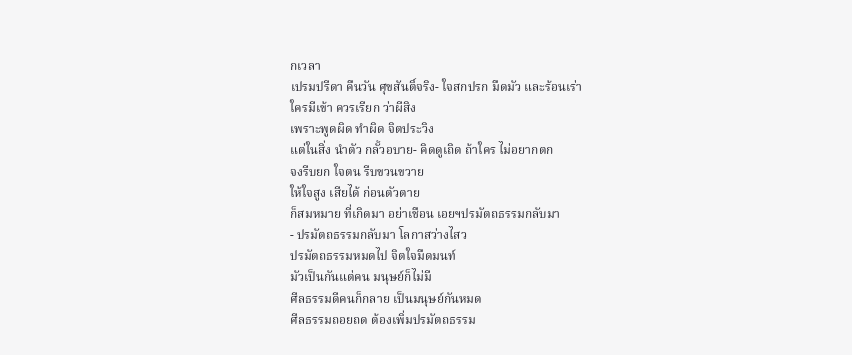กเวลา
เปรมปรีดา คืนวัน ศุขสันติ์จริง- ใจสกปรก มืดมัว และร้อนเร่า
ใครมีเข้า ควรเรียก ว่าผีสิง
เพราะพูดผิด ทำผิด จิตประวิง
แต่ในสิ่ง นำตัว กลั้วอบาย- คิดดูเถิด ถ้าใคร ไม่อยากตก
จงรีบยก ใจตน รีบขวนขวาย
ให้ใจสูง เสียได้ ก่อนตัวตาย
ก็สมหมาย ที่เกิดมา อย่าเชือน เอยฯปรมัตถธรรมกลับมา
- ปรมัตถธรรมกลับมา โลกาสว่างไสว
ปรมัตถธรรมหมดไป จิตใจมืดมนท์
มัวเป็นกันแต่คน มนุษย์ก็ไม่มี
ศีลธรรมดีคนก็กลาย เป็นมนุษย์กันหมด
ศีลธรรมถอยถด ต้องเพิ่มปรมัตถธรรม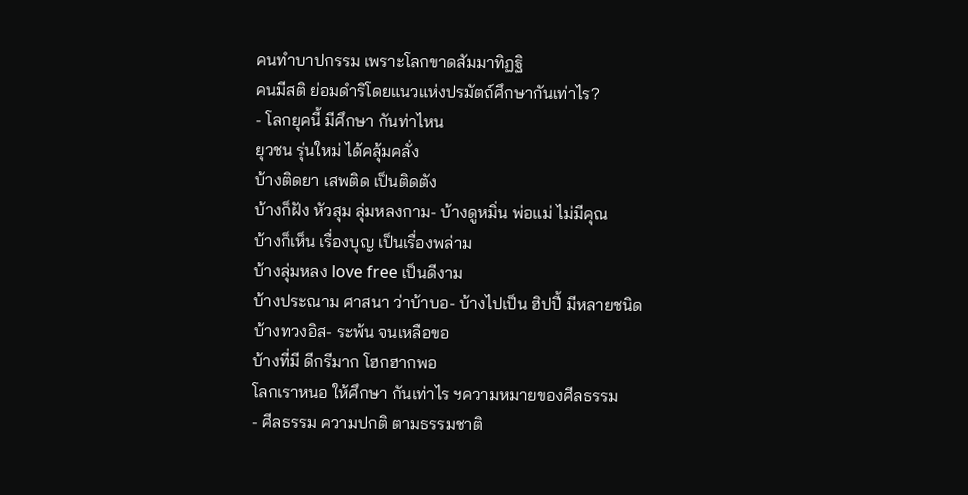คนทำบาปกรรม เพราะโลกขาดสัมมาทิฏฐิ
คนมีสติ ย่อมดำริโดยแนวแห่งปรมัตถ์ศึกษากันเท่าไร?
- โลกยุคนี้ มีศึกษา กันท่าไหน
ยุวชน รุ่นใหม่ ได้คลุ้มคลั่ง
บ้างติดยา เสพติด เป็นติดตัง
บ้างก็ฝัง หัวสุม ลุ่มหลงกาม- บ้างดูหมิ่น พ่อแม่ ไม่มีคุณ
บ้างก็เห็น เรื่องบุญ เป็นเรื่องพล่าม
บ้างลุ่มหลง love free เป็นดีงาม
บ้างประณาม ศาสนา ว่าบ้าบอ- บ้างไปเป็น ฮิปปี้ มีหลายชนิด
บ้างทวงอิส- ระพ้น จนเหลือขอ
บ้างที่มี ดีกรีมาก โฮกฮากพอ
โลกเราหนอ ให้ศึกษา กันเท่าไร ฯความหมายของศีลธรรม
- ศีลธรรม ความปกติ ตามธรรมชาติ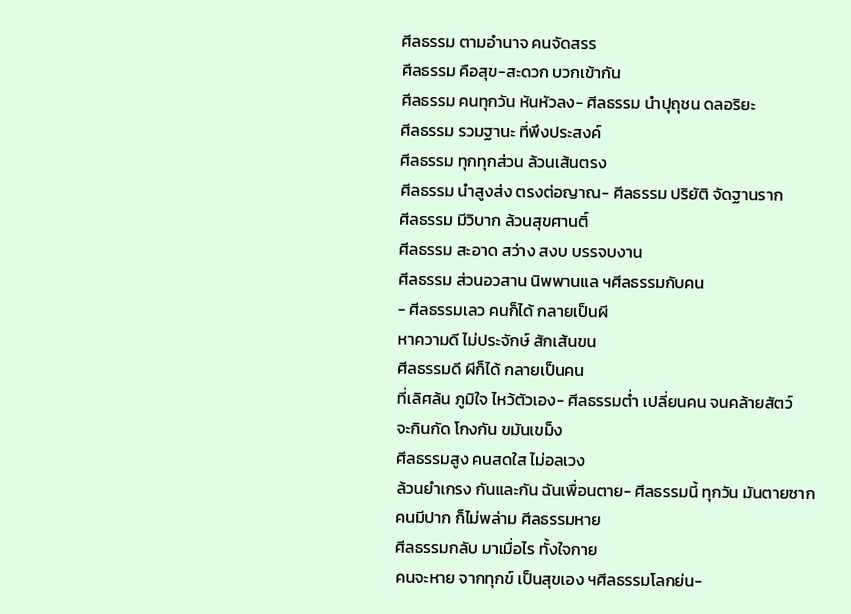ศีลธรรม ตามอำนาจ คนจัดสรร
ศีลธรรม คือสุข-สะดวก บวกเข้ากัน
ศีลธรรม คนทุกวัน หันหัวลง- ศีลธรรม นำปุถุชน ดลอริยะ
ศีลธรรม รวมฐานะ ที่พึงประสงค์
ศีลธรรม ทุกทุกส่วน ล้วนเส้นตรง
ศีลธรรม นำสูงส่ง ตรงต่อญาณ- ศีลธรรม ปริยัติ จัดฐานราก
ศีลธรรม มีวิบาก ล้วนสุขศานติ์
ศีลธรรม สะอาด สว่าง สงบ บรรจบงาน
ศีลธรรม ส่วนอวสาน นิพพานแล ฯศีลธรรมกับคน
- ศีลธรรมเลว คนก็ได้ กลายเป็นผี
หาความดี ไม่ประจักษ์ สักเส้นขน
ศีลธรรมดี ผีก็ได้ กลายเป็นคน
ที่เลิศล้น ภูมิใจ ไหว้ตัวเอง- ศีลธรรมต่ำ เปลี่ยนคน จนคล้ายสัตว์
จะกินกัด โกงกัน ขมันเขม็ง
ศีลธรรมสูง คนสดใส ไม่อลเวง
ล้วนยำเกรง กันและกัน ฉันเพื่อนตาย- ศีลธรรมนี้ ทุกวัน มันตายซาก
คนมีปาก ก็ไม่พล่าม ศีลธรรมหาย
ศีลธรรมกลับ มาเมื่อไร ทั้งใจกาย
คนจะหาย จากทุกข์ เป็นสุขเอง ฯศีลธรรมโลกย่น-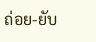ถ่อย-ยับ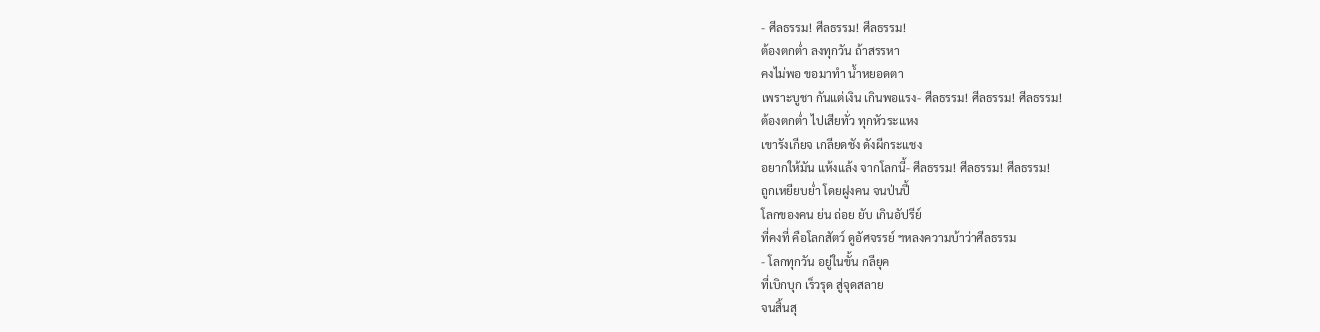- ศีลธรรม! ศีลธรรม! ศีลธรรม!
ต้องตกต่ำ ลงทุกวัน ถ้าสรรหา
คงไม่พอ ขอมาทำ น้ำหยอดตา
เพราะบูชา กันแต่เงิน เกินพอแรง- ศีลธรรม! ศีลธรรม! ศีลธรรม!
ต้องตกต่ำ ไปเสียทั่ว ทุกหัวระแหง
เขารังเกียจ เกลียดชัง ดังผีกระแชง
อยากให้มัน แห้งแล้ง จากโลกนี้- ศีลธรรม! ศีลธรรม! ศีลธรรม!
ถูกเหยียบย่ำ โดยฝูงคน จนป่นปี้
โลกของคน ย่น ถ่อย ยับ เกินอัปรีย์
ที่คงที่ คือโลกสัตว์ ดูอัศจรรย์ ฯหลงความบ้าว่าศีลธรรม
- โลกทุกวัน อยู่ในขั้น กลียุค
ที่เบิกบุก เร็วรุด สู่จุดสลาย
จนสิ้นสุ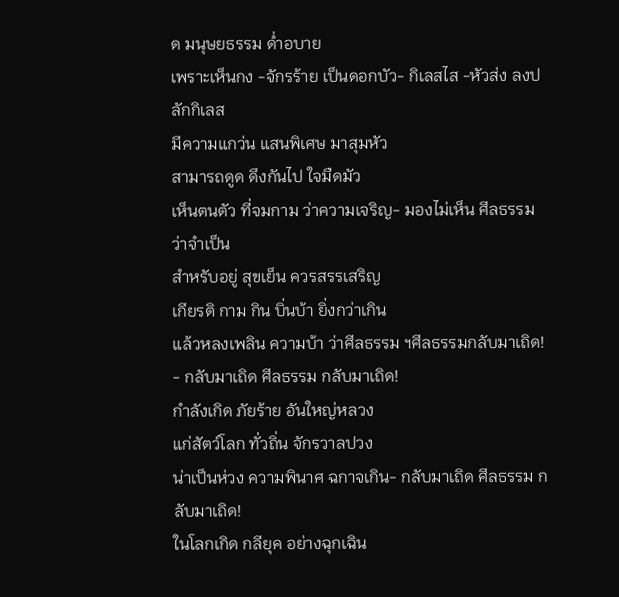ด มนุษยธรรม ด่ำอบาย
เพราะเห็นกง -จักรร้าย เป็นดอกบัว- กิเลสไส -หัวส่ง ลงปลักกิเลส
มีความแกว่น แสนพิเศษ มาสุมหัว
สามารถดูด ดึงกันไป ใจมืดมัว
เห็นตนตัว ที่จมกาม ว่าความเจริญ- มองไม่เห็น ศีลธรรม ว่าจำเป็น
สำหรับอยู่ สุขเย็น ควรสรรเสริญ
เกียรติ กาม กิน บิ่นบ้า ยิ่งกว่าเกิน
แล้วหลงเพลิน ความบ้า ว่าศีลธรรม ฯศีลธรรมกลับมาเถิด!
- กลับมาเถิด ศีลธรรม กลับมาเถิด!
กำลังเกิด ภัยร้าย อันใหญ่หลวง
แก่สัตว์โลก ทั่วถิ่น จักรวาลปวง
น่าเป็นห่วง ความพินาศ ฉกาจเกิน- กลับมาเถิด ศีลธรรม กลับมาเถิด!
ในโลกเกิด กลียุค อย่างฉุกเฉิน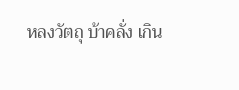หลงวัตถุ บ้าคลั่ง เกิน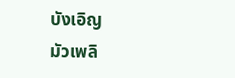บังเอิญ
มัวเพลิ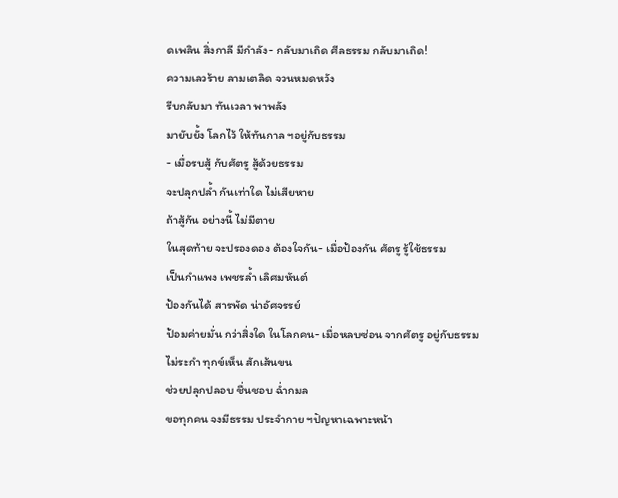ดเพลิน สิ่งกาลี มีกำลัง- กลับมาเถิด ศีลธรรม กลับมาเถิด!
ความเลวร้าย ลามเตลิด จวนหมดหวัง
รีบกลับมา ทันเวลา พาพลัง
มายับยั้ง โลกไว้ ให้ทันกาล ฯอยู่กับธรรม
- เมื่อรบสู้ กับศัตรู สู้ด้วยธรรม
จะปลุกปล้ำ กันเท่าใด ไม่เสียหาย
ถ้าสู้กัน อย่างนี้ ไม่มีตาย
ในสุดท้าย จะปรองดอง ต้องใจกัน- เมื่อป้องกัน ศัตรู รู้ใช้ธรรม
เป็นกำแพง เพชรล้ำ เลิศมหันต์
ป้องกันได้ สารพัด น่าอัศจรรย์
ป้อมค่ายมั่น กว่าสิ่งใด ในโลกคน- เมื่อหลบซ่อน จากศัตรู อยู่กับธรรม
ไม่ระกำ ทุกข์เห็น สักเส้นขน
ช่วยปลุกปลอบ ชื่นชอบ ฉ่ำกมล
ขอทุกคน จงมีธรรม ประจำกาย ฯปัญหาเฉพาะหน้า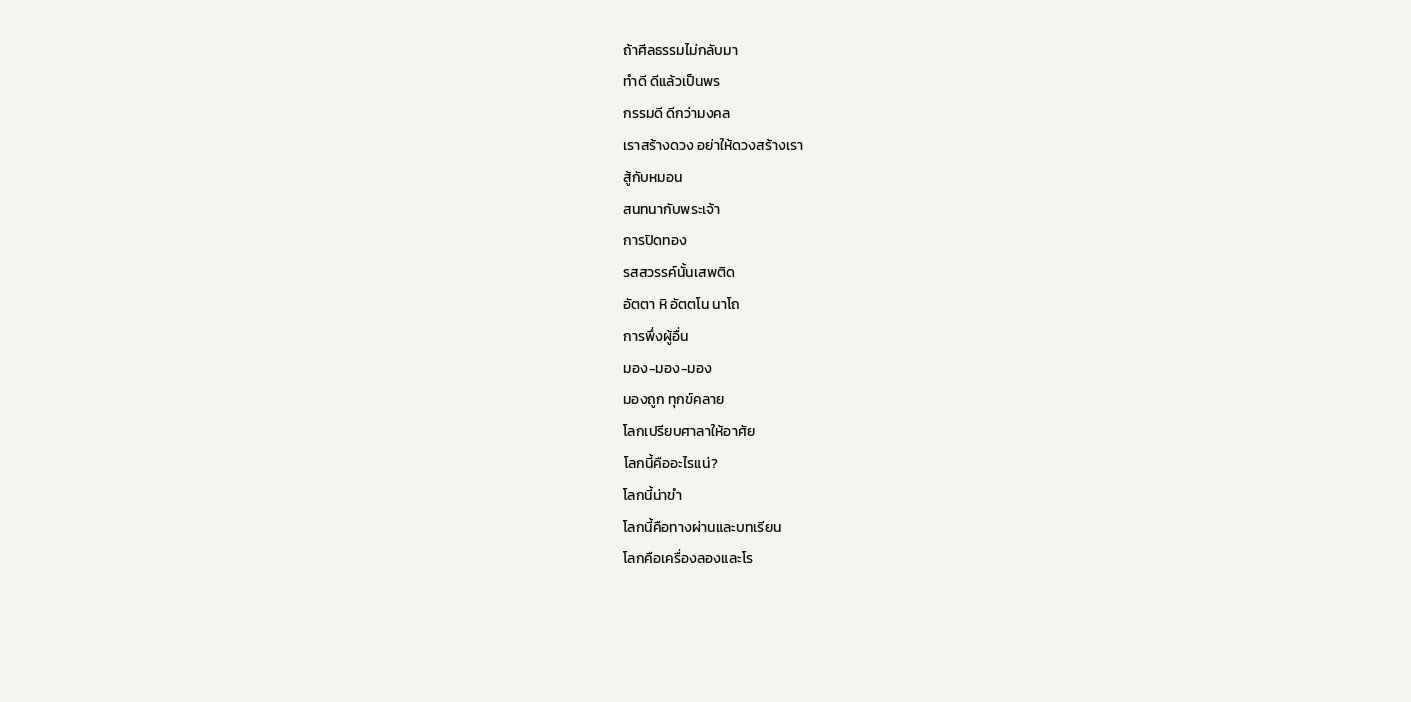ถ้าศีลธรรมไม่กลับมา
ทำดี ดีแล้วเป็นพร
กรรมดี ดีกว่ามงคล
เราสร้างดวง อย่าให้ดวงสร้างเรา
สู้กับหมอน
สนทนากับพระเจ้า
การปิดทอง
รสสวรรค์นั้นเสพติด
อัตตา หิ อัตตโน นาโถ
การพึ่งผู้อื่น
มอง-มอง-มอง
มองถูก ทุกข์คลาย
โลกเปรียบศาลาให้อาศัย
โลกนี้คืออะไรแน่?
โลกนี้น่าขำ
โลกนี้คือทางผ่านและบทเรียน
โลกคือเครื่องลองและโร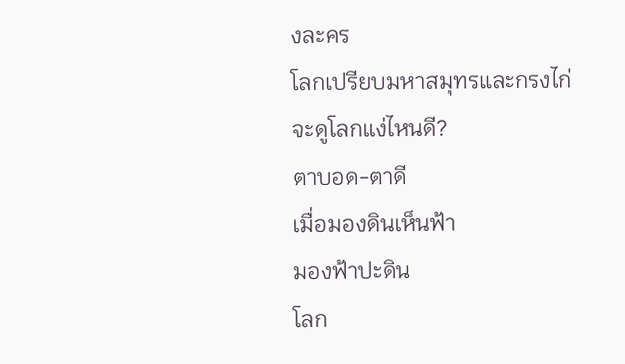งละคร
โลกเปรียบมหาสมุทรและกรงไก่
จะดูโลกแง่ไหนดี?
ตาบอด-ตาดี
เมื่อมองดินเห็นฟ้า
มองฟ้าปะดิน
โลก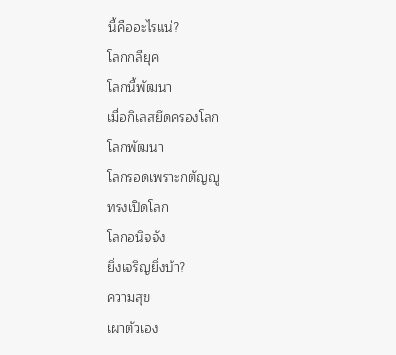นี้คืออะไรแน่?
โลกกลียุค
โลกนี้พัฒนา
เมื่อกิเลสยึดครองโลก
โลกพัฒนา
โลกรอดเพราะกตัญญู
ทรงเปิดโลก
โลกอนิจจัง
ยิ่งเจริญยิ่งบ้า?
ความสุข
เผาตัวเอง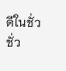ดีในชั่ว
ชั่ว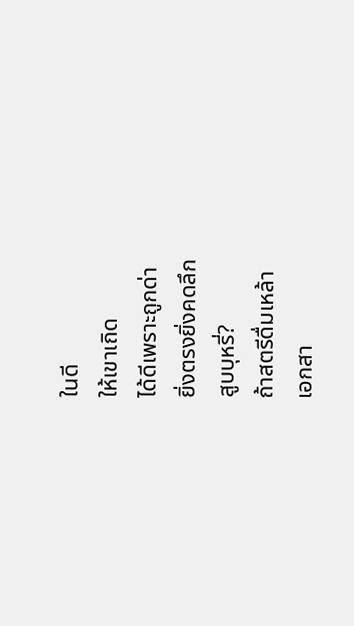ในดี
ให้เขาเถิด
ได้ดีเพราะถูกด่า
ยิ่งตรงยิ่งคดลึก
สูบบุหรี่?
ถ้าสตรีดื่มเหล้า
เอกสา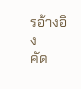รอ้างอิง
คัด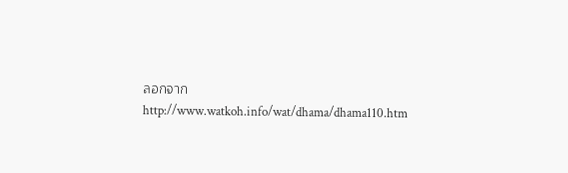ลอกจาก http://www.watkoh.info/wat/dhama/dhama110.htm